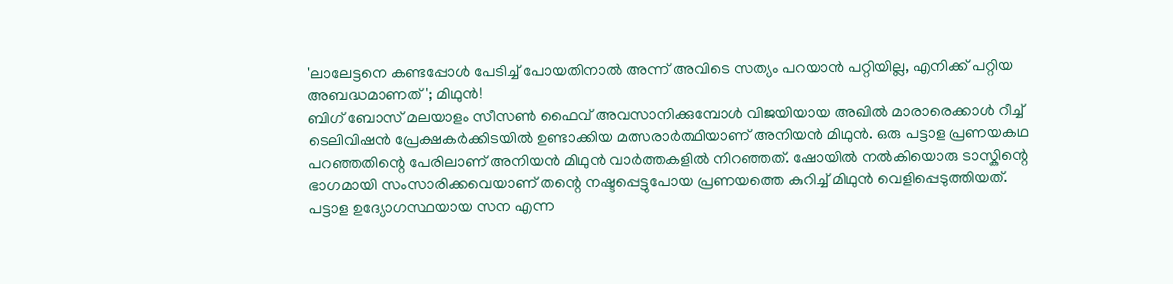'ലാലേട്ടനെ കണ്ടപ്പോൾ പേടിച്ച് പോയതിനാൽ അന്ന് അവിടെ സത്യം പറയാൻ പറ്റിയില്ല, എനിക്ക് പറ്റിയ അബദ്ധമാണത്'; മിഥുൻ!
ബിഗ് ബോസ് മലയാളം സീസൺ ഫൈവ് അവസാനിക്കുമ്പോൾ വിജയിയായ അഖിൽ മാരാരെക്കാൾ റീച്ച് ടെലിവിഷൻ പ്രേക്ഷകർക്കിടയിൽ ഉണ്ടാക്കിയ മത്സരാർത്ഥിയാണ് അനിയൻ മിഥുൻ. ഒരു പട്ടാള പ്രണയകഥ പറഞ്ഞതിന്റെ പേരിലാണ് അനിയൻ മിഥുൻ വാർത്തകളിൽ നിറഞ്ഞത്. ഷോയിൽ നൽകിയൊരു ടാസ്കിന്റെ ഭാഗമായി സംസാരിക്കവെയാണ് തന്റെ നഷ്ടപ്പെട്ടുപോയ പ്രണയത്തെ കുറിച്ച് മിഥുൻ വെളിപ്പെടുത്തിയത്.
പട്ടാള ഉദ്യോഗസ്ഥയായ സന എന്ന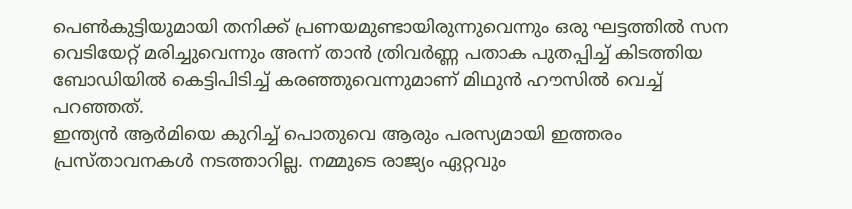പെൺകുട്ടിയുമായി തനിക്ക് പ്രണയമുണ്ടായിരുന്നുവെന്നും ഒരു ഘട്ടത്തിൽ സന വെടിയേറ്റ് മരിച്ചുവെന്നും അന്ന് താൻ ത്രിവർണ്ണ പതാക പുതപ്പിച്ച് കിടത്തിയ ബോഡിയിൽ കെട്ടിപിടിച്ച് കരഞ്ഞുവെന്നുമാണ് മിഥുൻ ഹൗസിൽ വെച്ച് പറഞ്ഞത്.
ഇന്ത്യൻ ആർമിയെ കുറിച്ച് പൊതുവെ ആരും പരസ്യമായി ഇത്തരം പ്രസ്താവനകൾ നടത്താറില്ല. നമ്മുടെ രാജ്യം ഏറ്റവും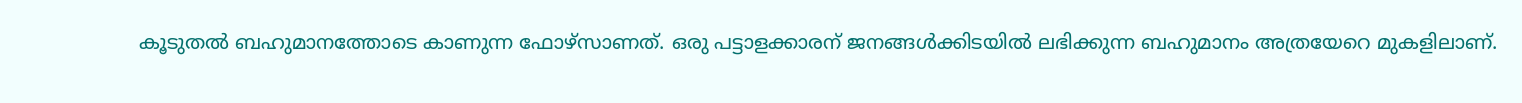കൂടുതൽ ബഹുമാനത്തോടെ കാണുന്ന ഫോഴ്സാണത്. ഒരു പട്ടാളക്കാരന് ജനങ്ങൾക്കിടയിൽ ലഭിക്കുന്ന ബഹുമാനം അത്രയേറെ മുകളിലാണ്.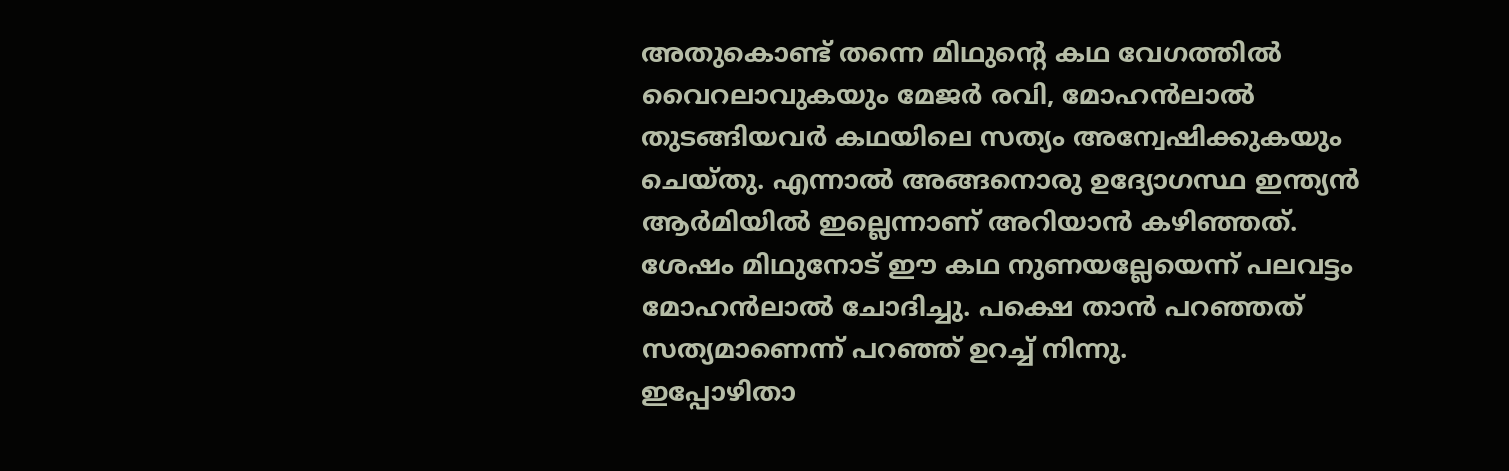അതുകൊണ്ട് തന്നെ മിഥുന്റെ കഥ വേഗത്തിൽ വൈറലാവുകയും മേജർ രവി, മോഹൻലാൽ തുടങ്ങിയവർ കഥയിലെ സത്യം അന്വേഷിക്കുകയും ചെയ്തു. എന്നാൽ അങ്ങനൊരു ഉദ്യോഗസ്ഥ ഇന്ത്യൻ ആർമിയിൽ ഇല്ലെന്നാണ് അറിയാൻ കഴിഞ്ഞത്. ശേഷം മിഥുനോട് ഈ കഥ നുണയല്ലേയെന്ന് പലവട്ടം മോഹൻലാൽ ചോദിച്ചു. പക്ഷെ താൻ പറഞ്ഞത് സത്യമാണെന്ന് പറഞ്ഞ് ഉറച്ച് നിന്നു.
ഇപ്പോഴിതാ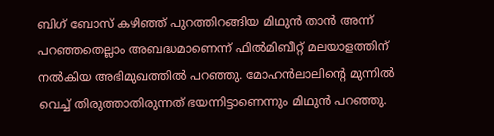ബിഗ് ബോസ് കഴിഞ്ഞ് പുറത്തിറങ്ങിയ മിഥുൻ താൻ അന്ന് പറഞ്ഞതെല്ലാം അബദ്ധമാണെന്ന് ഫിൽമിബീറ്റ് മലയാളത്തിന് നൽകിയ അഭിമുഖത്തിൽ പറഞ്ഞു. മോഹൻലാലിന്റെ മുന്നിൽ വെച്ച് തിരുത്താതിരുന്നത് ഭയന്നിട്ടാണെന്നും മിഥുൻ പറഞ്ഞു.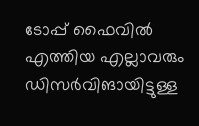ടോപ്പ് ഫൈവിൽ എത്തിയ എല്ലാവരും ഡിസർവിങായിട്ടുള്ള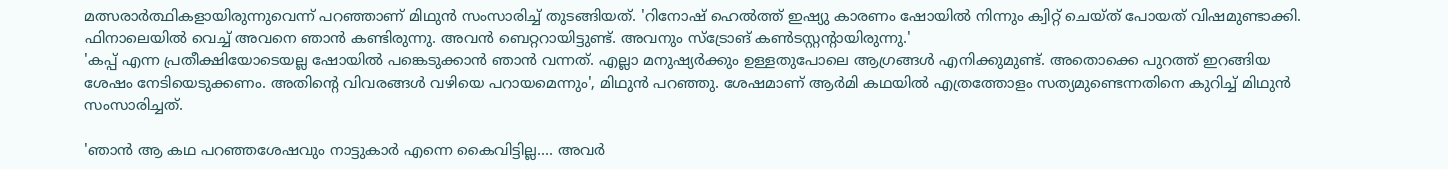മത്സരാർത്ഥികളായിരുന്നുവെന്ന് പറഞ്ഞാണ് മിഥുൻ സംസാരിച്ച് തുടങ്ങിയത്. 'റിനോഷ് ഹെൽത്ത് ഇഷ്യു കാരണം ഷോയിൽ നിന്നും ക്വിറ്റ് ചെയ്ത് പോയത് വിഷമുണ്ടാക്കി. ഫിനാലെയിൽ വെച്ച് അവനെ ഞാൻ കണ്ടിരുന്നു. അവൻ ബെറ്ററായിട്ടുണ്ട്. അവനും സ്ട്രോങ് കൺടസ്റ്റന്റായിരുന്നു.'
'കപ്പ് എന്ന പ്രതീക്ഷിയോടെയല്ല ഷോയിൽ പങ്കെടുക്കാൻ ഞാൻ വന്നത്. എല്ലാ മനുഷ്യർക്കും ഉള്ളതുപോലെ ആഗ്രങ്ങൾ എനിക്കുമുണ്ട്. അതൊക്കെ പുറത്ത് ഇറങ്ങിയ ശേഷം നേടിയെടുക്കണം. അതിന്റെ വിവരങ്ങൾ വഴിയെ പറായമെന്നും', മിഥുൻ പറഞ്ഞു. ശേഷമാണ് ആർമി കഥയിൽ എത്രത്തോളം സത്യമുണ്ടെന്നതിനെ കുറിച്ച് മിഥുൻ സംസാരിച്ചത്.

'ഞാൻ ആ കഥ പറഞ്ഞശേഷവും നാട്ടുകാർ എന്നെ കൈവിട്ടില്ല.... അവർ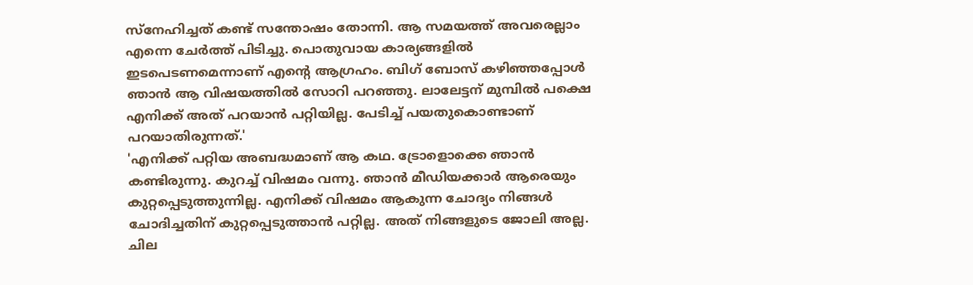സ്നേഹിച്ചത് കണ്ട് സന്തോഷം തോന്നി. ആ സമയത്ത് അവരെല്ലാം എന്നെ ചേർത്ത് പിടിച്ചു. പൊതുവായ കാര്യങ്ങളിൽ ഇടപെടണമെന്നാണ് എന്റെ ആഗ്രഹം. ബിഗ് ബോസ് കഴിഞ്ഞപ്പോൾ ഞാൻ ആ വിഷയത്തിൽ സോറി പറഞ്ഞു. ലാലേട്ടന് മുമ്പിൽ പക്ഷെ എനിക്ക് അത് പറയാൻ പറ്റിയില്ല. പേടിച്ച് പയതുകൊണ്ടാണ് പറയാതിരുന്നത്.'
'എനിക്ക് പറ്റിയ അബദ്ധമാണ് ആ കഥ. ട്രോളൊക്കെ ഞാൻ കണ്ടിരുന്നു. കുറച്ച് വിഷമം വന്നു. ഞാൻ മീഡിയക്കാർ ആരെയും കുറ്റപ്പെടുത്തുന്നില്ല. എനിക്ക് വിഷമം ആകുന്ന ചോദ്യം നിങ്ങൾ ചോദിച്ചതിന് കുറ്റപ്പെടുത്താൻ പറ്റില്ല. അത് നിങ്ങളുടെ ജോലി അല്ല. ചില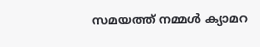സമയത്ത് നമ്മൾ ക്യാമറ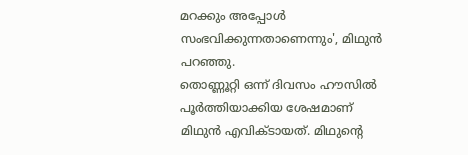മറക്കും അപ്പോൾ സംഭവിക്കുന്നതാണെന്നും', മിഥുൻ പറഞ്ഞു.
തൊണ്ണൂറ്റി ഒന്ന് ദിവസം ഹൗസിൽ പൂർത്തിയാക്കിയ ശേഷമാണ് മിഥുൻ എവിക്ടായത്. മിഥുന്റെ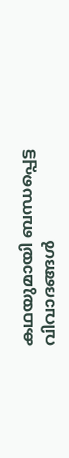കഥയുമായി ബന്ധപ്പെട്ട വിവാദങ്ങൾ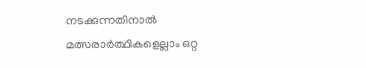നടക്കുന്നതിനാൽ മത്സരാർത്ഥികളെല്ലാം ഒറ്റ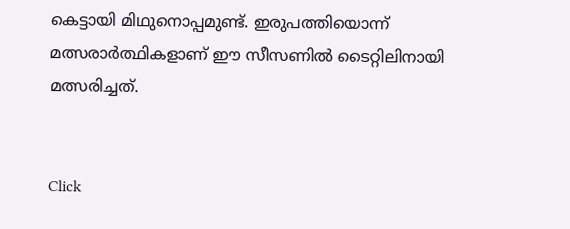കെട്ടായി മിഥുനൊപ്പമുണ്ട്. ഇരുപത്തിയൊന്ന് മത്സരാർത്ഥികളാണ് ഈ സീസണിൽ ടൈറ്റിലിനായി മത്സരിച്ചത്.


Click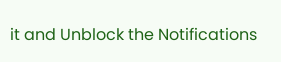it and Unblock the Notifications